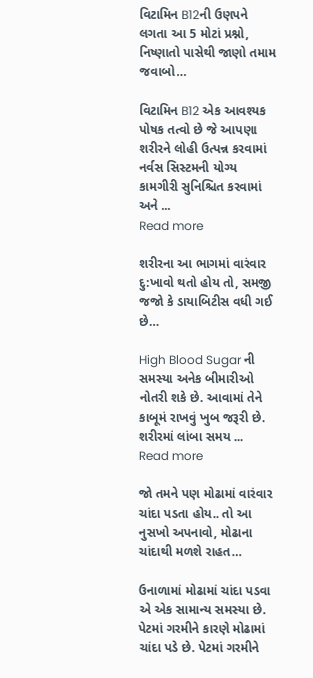વિટામિન B12ની ઉણપને લગતા આ 5 મોટાં પ્રશ્નો, નિષ્ણાતો પાસેથી જાણો તમામ જવાબો…

વિટામિન B12 એક આવશ્યક પોષક તત્વો છે જે આપણા શરીરને લોહી ઉત્પન્ન કરવામાં નર્વસ સિસ્ટમની યોગ્ય કામગીરી સુનિશ્ચિત કરવામાં અને ...
Read more

શરીરના આ ભાગમાં વારંવાર દુ:ખાવો થતો હોય તો, સમજી જજો કે ડાયાબિટીસ વધી ગઈ છે…

High Blood Sugar ની સમસ્યા અનેક બીમારીઓ નોતરી શકે છે. આવામાં તેને કાબૂમં રાખવું ખુબ જરૂરી છે. શરીરમાં લાંબા સમય ...
Read more

જો તમને પણ મોઢામાં વારંવાર ચાંદા પડતા હોય.. તો આ નુસખો અપનાવો, મોઢાના ચાંદાથી મળશે રાહત…

ઉનાળામાં મોઢામાં ચાંદા પડવા એ એક સામાન્ય સમસ્યા છે. પેટમાં ગરમીને કારણે મોઢામાં ચાંદા પડે છે. પેટમાં ગરમીને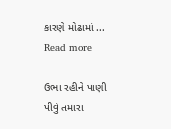કારણે મોઢામાં ...
Read more

ઉભા રહીને પાણી પીવું તમારા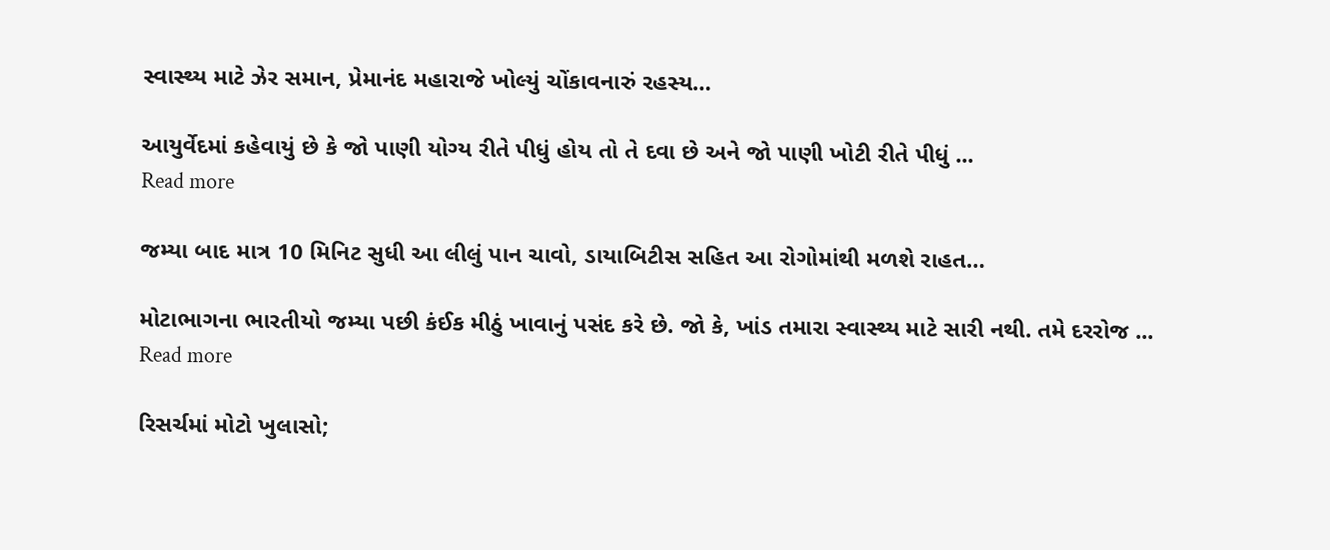સ્વાસ્થ્ય માટે ઝેર સમાન, પ્રેમાનંદ મહારાજે ખોલ્યું ચોંકાવનારું રહસ્ય…

આયુર્વેદમાં કહેવાયું છે કે જો પાણી યોગ્ય રીતે પીધું હોય તો તે દવા છે અને જો પાણી ખોટી રીતે પીધું ...
Read more

જમ્યા બાદ માત્ર 10 મિનિટ સુધી આ લીલું પાન ચાવો, ડાયાબિટીસ સહિત આ રોગોમાંથી મળશે રાહત…

મોટાભાગના ભારતીયો જમ્યા પછી કંઈક મીઠું ખાવાનું પસંદ કરે છે. જો કે, ખાંડ તમારા સ્વાસ્થ્ય માટે સારી નથી. તમે દરરોજ ...
Read more

રિસર્ચમાં મોટો ખુલાસો;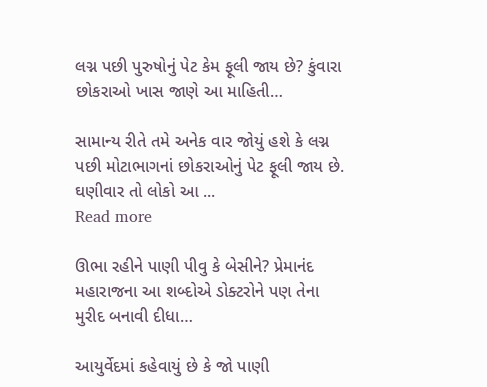લગ્ન પછી પુરુષોનું પેટ કેમ ફૂલી જાય છે? કુંવારા છોકરાઓ ખાસ જાણે આ માહિતી…

સામાન્ય રીતે તમે અનેક વાર જોયું હશે કે લગ્ન પછી મોટાભાગનાં છોકરાઓનું પેટ ફૂલી જાય છે. ઘણીવાર તો લોકો આ ...
Read more

ઊભા રહીને પાણી પીવુ કે બેસીને? પ્રેમાનંદ મહારાજના આ શબ્દોએ ડોક્ટરોને પણ તેના મુરીદ બનાવી દીધા…

આયુર્વેદમાં કહેવાયું છે કે જો પાણી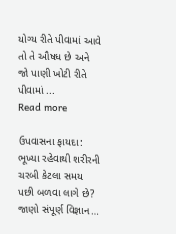યોગ્ય રીતે પીવામાં આવે તો તે ઔષધ છે અને જો પાણી ખોટી રીતે પીવામાં ...
Read more

ઉપવાસના ફાયદા: ભૂખ્યા રહેવાથી શરીરની ચરબી કેટલા સમય પછી બળવા લાગે છે? જાણો સંપૂર્ણ વિજ્ઞાન…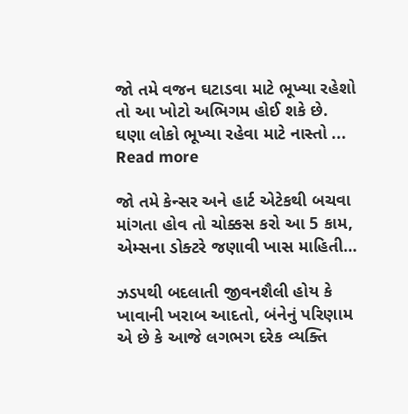જો તમે વજન ઘટાડવા માટે ભૂખ્યા રહેશો તો આ ખોટો અભિગમ હોઈ શકે છે. ઘણા લોકો ભૂખ્યા રહેવા માટે નાસ્તો ...
Read more

જો તમે કેન્સર અને હાર્ટ એટેકથી બચવા માંગતા હોવ તો ચોક્કસ કરો આ 5 કામ, એમ્સના ડોક્ટરે જણાવી ખાસ માહિતી…

ઝડપથી બદલાતી જીવનશૈલી હોય કે ખાવાની ખરાબ આદતો, બંનેનું પરિણામ એ છે કે આજે લગભગ દરેક વ્યક્તિ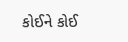કોઈને કોઈ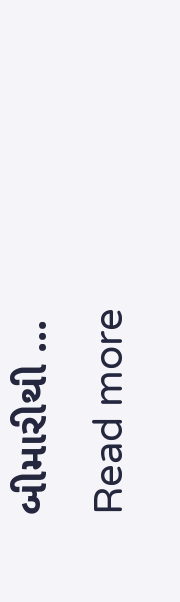બીમારીથી ...
Read more